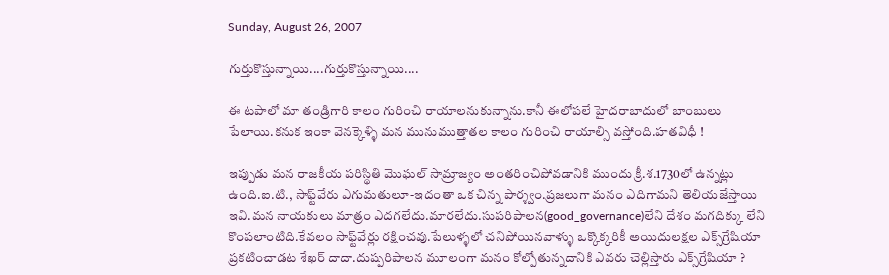Sunday, August 26, 2007

గుర్తుకొస్తున్నాయి....గుర్తుకొస్తున్నాయి....

ఈ టపాలో మా తండ్రిగారి కాలం గురించి రాయాలనుకున్నాను.కానీ ఈలోపలే హైదరాబాదులో బాంబులు పేలాయి.కనుక ఇంకా వెనక్కెళ్ళి మన మునుముత్తాతల కాలం గురించి రాయాల్సి వస్తోంది.హతవిధీ !

ఇప్పుడు మన రాజకీయ పరిస్థితి మొఘల్ సామ్రాజ్యం అంతరించిపోవడానికి ముందు క్రీ.శ.1730లో ఉన్నట్లు ఉంది.ఐ.టి., సాఫ్ట్‌వేరు ఎగుమతులూ-ఇదంతా ఒక చిన్న పార్శ్వం.ప్రజలుగా మనం ఎదిగామని తెలియజేస్తాయి ఇవి.మన నాయకులు మాత్రం ఎదగలేదు.మారలేదు.సుపరిపాలన(good_governance)లేని దేశం మగదిక్కు లేని కొంపలాంటిది.కేవలం సాఫ్ట్‌వేర్లు రక్షించవు.పేలుళ్ళలో చనిపోయినవాళ్ళు ఒక్కొక్కరికీ అయిదులక్షల ఎక్స్‌గ్రేషియా ప్రకటించాడట శేఖర్ దాదా.దుష్పరిపాలన మూలంగా మనం కోల్పోతున్నదానికి ఎవరు చెల్లిస్తారు ఎక్స్‌గ్రేషియా ?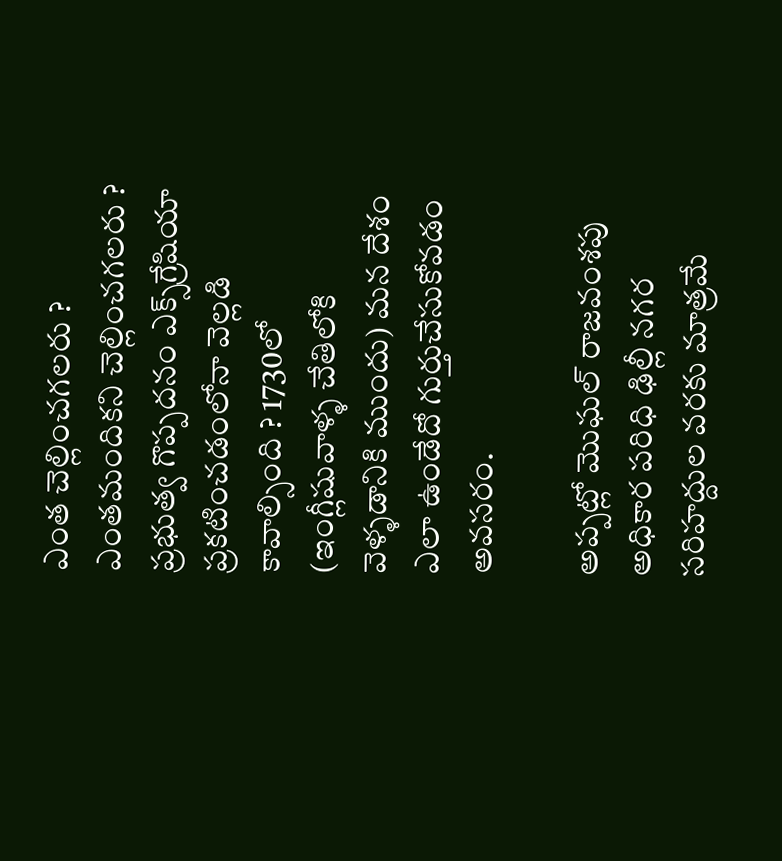ఎంత చెల్లించగలరు ? ఎంతమందికని చెల్లించగలరు ? ప్రభుత్వ గొప్పదనం ఎక్స్‌గ్రేషియా ప్రకటించడంలోనా వెల్లడి కావాల్సింది ? 1730లో (ఇంగ్లీషువాళ్ళ చేతిలోకి వెళ్ళడానికి ముందు) మన దేశం ఎలా ఉండేదో గుర్తుచేసుకోవడం అవసరం.

అప్పట్లో మొఘల్ రాజవంశపు అధికార పరిధి ఢిల్లీ నగర సరిహద్దుల వరకు మాత్రమే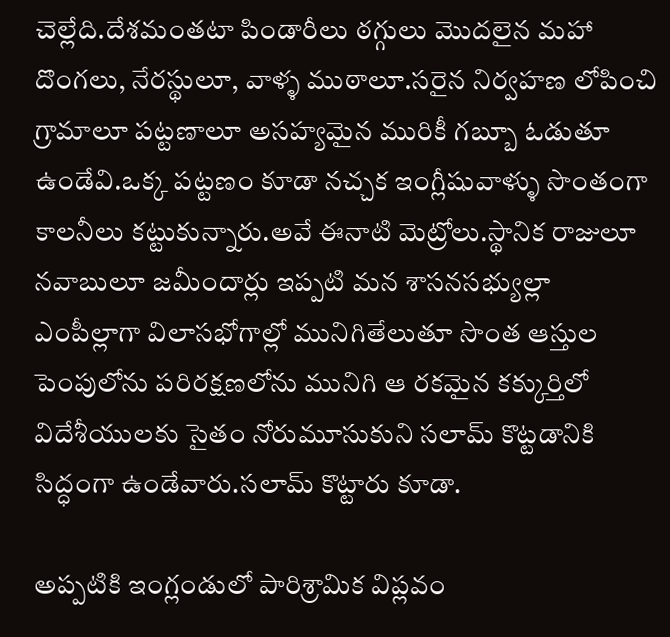చెల్లేది.దేశమంతటా పిండారీలు ఠగ్గులు మొదలైన మహా దొంగలు, నేరస్థులూ, వాళ్ళ ముఠాలూ.సరైన నిర్వహణ లోపించి గ్రామాలూ పట్టణాలూ అసహ్యమైన మురికీ గబ్బూ ఓడుతూ ఉండేవి.ఒక్క పట్టణం కూడా నచ్చక ఇంగ్లీషువాళ్ళు సొంతంగా కాలనీలు కట్టుకున్నారు.అవే ఈనాటి మెట్రోలు.స్థానిక రాజులూ నవాబులూ జమీందార్లు ఇప్పటి మన శాసనసభ్యుల్లా ఎంపీల్లాగా విలాసభోగాల్లో మునిగితేలుతూ సొంత ఆస్తుల పెంపులోను పరిరక్షణలోను మునిగి ఆ రకమైన కక్కుర్తిలో విదేశీయులకు సైతం నోరుమూసుకుని సలామ్ కొట్టడానికి సిద్ధంగా ఉండేవారు.సలామ్ కొట్టారు కూడా.

అప్పటికి ఇంగ్లండులో పారిశ్రామిక విప్లవం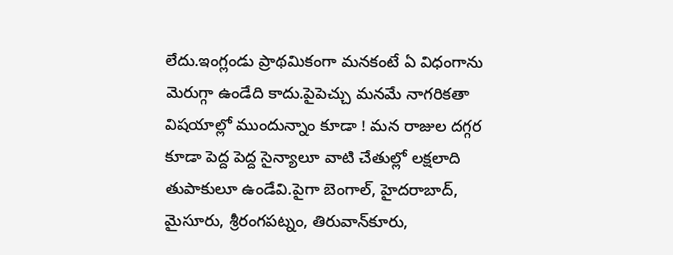లేదు.ఇంగ్లండు ప్రాథమికంగా మనకంటే ఏ విధంగాను మెరుగ్గా ఉండేది కాదు.పైపెచ్చు మనమే నాగరికతా విషయాల్లో ముందున్నాం కూడా ! మన రాజుల దగ్గర కూడా పెద్ద పెద్ద సైన్యాలూ వాటి చేతుల్లో లక్షలాది తుపాకులూ ఉండేవి.పైగా బెంగాల్, హైదరాబాద్, మైసూరు, శ్రీరంగపట్నం, తిరువాన్‌కూరు,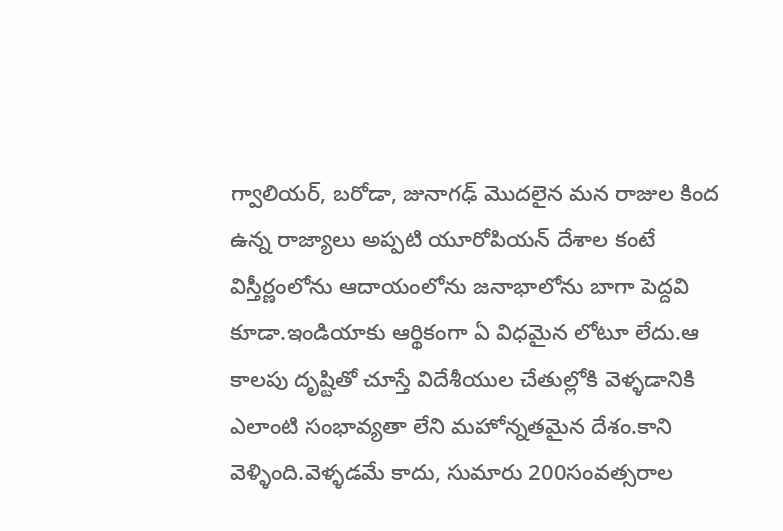గ్వాలియర్, బరోడా, జునాగఢ్ మొదలైన మన రాజుల కింద ఉన్న రాజ్యాలు అప్పటి యూరోపియన్ దేశాల కంటే విస్తీర్ణంలోను ఆదాయంలోను జనాభాలోను బాగా పెద్దవి కూడా.ఇండియాకు ఆర్థికంగా ఏ విధమైన లోటూ లేదు.ఆ కాలపు దృష్టితో చూస్తే విదేశీయుల చేతుల్లోకి వెళ్ళడానికి ఎలాంటి సంభావ్యతా లేని మహోన్నతమైన దేశం.కాని వెళ్ళింది.వెళ్ళడమే కాదు, సుమారు 200సంవత్సరాల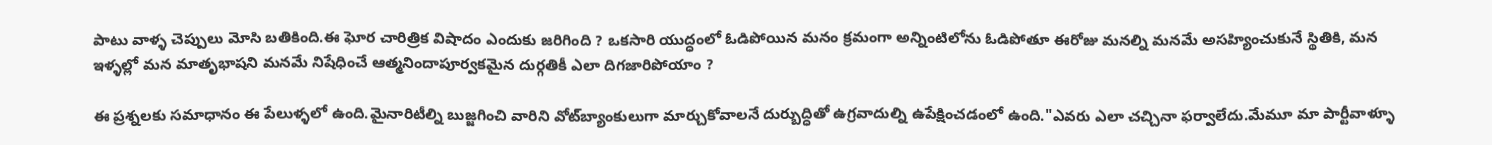పాటు వాళ్ళ చెప్పులు మోసి బతికింది.ఈ ఘోర చారిత్రిక విషాదం ఎందుకు జరిగింది ? ఒకసారి యుద్ధంలో ఓడిపోయిన మనం క్రమంగా అన్నింటిలోను ఓడిపోతూ ఈరోజు మనల్ని మనమే అసహ్యించుకునే స్థితికి, మన ఇళ్ళల్లో మన మాతృభాషని మనమే నిషేధించే ఆత్మనిందాపూర్వకమైన దుర్గతికీ ఎలా దిగజారిపోయాం ?

ఈ ప్రశ్నలకు సమాధానం ఈ పేలుళ్ళలో ఉంది.మైనారిటీల్ని బుజ్జగించి వారిని వోట్‌బ్యాంకులుగా మార్చుకోవాలనే దుర్బుద్ధితో ఉగ్రవాదుల్ని ఉపేక్షించడంలో ఉంది."ఎవరు ఎలా చచ్చినా ఫర్వాలేదు.మేమూ మా పార్టీవాళ్ళూ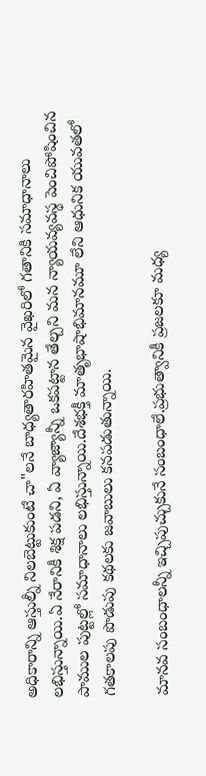అధికారాన్ని ఆస్తుల్నీ నిలబెట్టుకుంటే చా"లనే బాధ్యతారహితమైన వైఖరిలో గతానికి సమాధానాలు లభిస్తున్నాయి.ఏ నేరానికీ శిక్ష పడని, ఏ వ్యాజ్యాన్నీ ఒకపట్టాన తేల్చని మన న్యాయవ్యవస్థ పెంచిపోషించిన పాముల పుట్టల్లో సమాధానాలు లభిస్తున్నాయి.దేశభక్తీ మాతృభాషాభిమానమూ లేని ఆధునిక యువతలో గతకాలపు పొడుపు కథలకు జవాబులు కనపడుతున్నాయి.

మానవ సంబంధాలన్నీ ఇచ్చిపుచ్చుకునే సంబంధాలే.ప్రభుత్వానికీ ప్రజలకూ మధ్య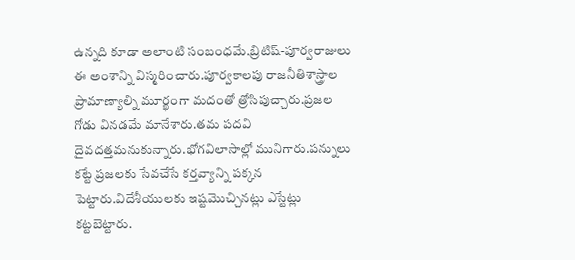ఉన్నది కూడా అలాంటి సంబంధమే.బ్రిటిష్-పూర్వరాజులు ఈ అంశాన్ని విస్మరించారు.పూర్వకాలపు రాజనీతిశాస్త్రాల ప్రామాణ్యాల్ని మూర్ఖంగా మదంతో త్రోసిపుచ్చారు.ప్రజల గోడు వినడమే మానేశారు.తమ పదవి దైవదత్తమనుకున్నారు.భోగవిలాసాల్లో మునిగారు.పన్నులు కట్టే ప్రజలకు సేవచేసే కర్తవ్యాన్ని పక్కన పెట్టారు.విదేశీయులకు ఇష్టమొచ్చినట్లు ఎస్టేట్లు కట్టబెట్టారు.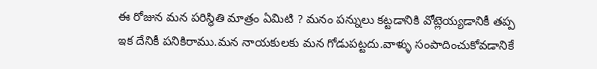ఈ రోజున మన పరిస్థితి మాత్రం ఏమిటి ? మనం పన్నులు కట్టడానికి వోట్లెయ్యడానికీ తప్ప ఇక దేనికీ పనికిరాము.మన నాయకులకు మన గోడుపట్టదు.వాళ్ళు సంపాదించుకోవడానికే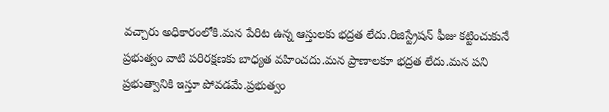వచ్చారు అధికారంలోకి.మన పేరిట ఉన్న ఆస్తులకు భద్రత లేదు.రిజిస్ట్రేషన్ ఫీజు కట్టించుకునే ప్రభుత్వం వాటి పరిరక్షణకు బాధ్యత వహించదు.మన ప్రాణాలకూ భద్రత లేదు.మన పని ప్రభుత్వానికి ఇస్తూ పోవడమే.ప్రభుత్వం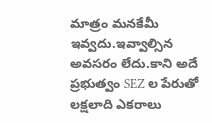మాత్రం మనకేమీ ఇవ్వదు.ఇవ్వాల్సిన అవసరం లేదు.కాని అదే ప్రభుత్వం SEZ ల పేరుతో లక్షలాది ఎకరాలు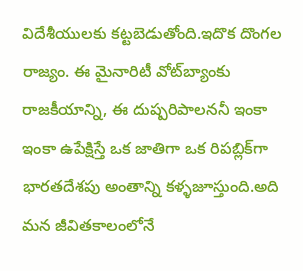విదేశీయులకు కట్టబెడుతోంది.ఇదొక దొంగల రాజ్యం. ఈ మైనారిటీ వోట్‌బ్యాంకు రాజకీయాన్ని, ఈ దుష్పరిపాలననీ ఇంకా ఇంకా ఉపేక్షిస్తే ఒక జాతిగా ఒక రిపబ్లిక్‌గా భారతదేశపు అంతాన్ని కళ్ళజూస్తుంది.అది మన జీవితకాలంలోనే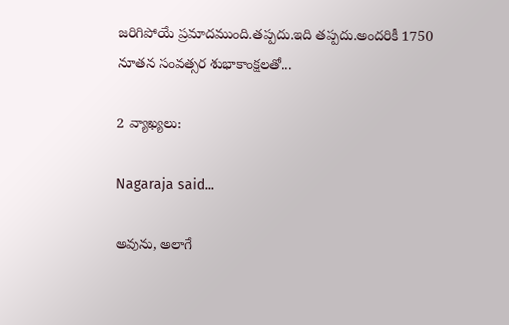జరిగిపోయే ప్రమాదముంది.తప్పదు.ఇది తప్పదు.అందరికీ 1750 నూతన సంవత్సర శుభాకాంక్షలతో...

2 వ్యాఖ్యలు:

Nagaraja said...

అవును, అలాగే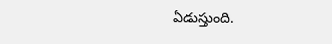ఏడుస్తుంది.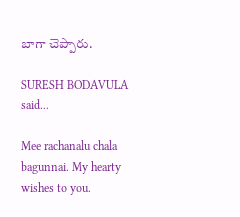బాగా చెప్పారు.

SURESH BODAVULA said...

Mee rachanalu chala bagunnai. My hearty wishes to you.